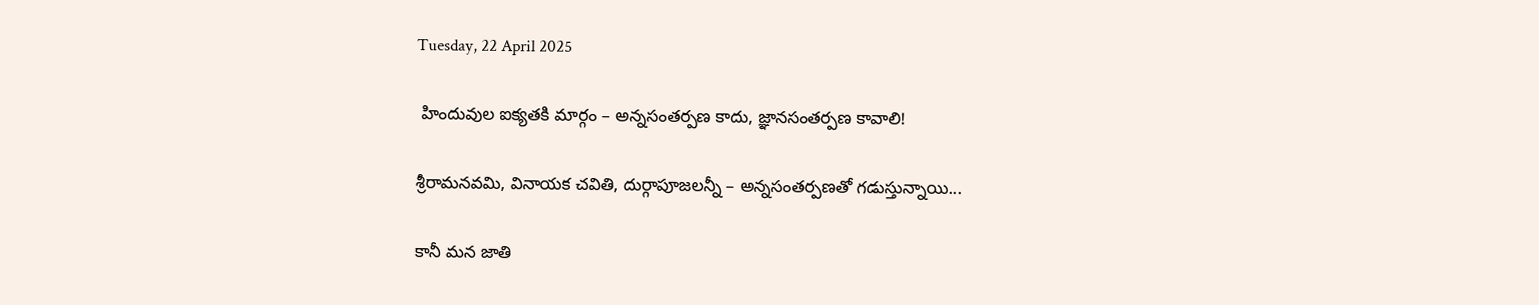Tuesday, 22 April 2025

 హిందువుల ఐక్యతకి మార్గం – అన్నసంతర్పణ కాదు, జ్ఞానసంతర్పణ కావాలి!

శ్రీరామనవమి, వినాయక చవితి, దుర్గాపూజలన్నీ – అన్నసంతర్పణతో గడుస్తున్నాయి...

కానీ మన జాతి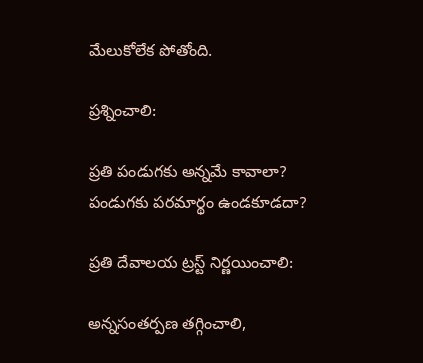మేలుకోలేక పోతోంది.

ప్రశ్నించాలి:

ప్రతి పండుగకు అన్నమే కావాలా?
పండుగకు పరమార్థం ఉండకూడదా?

ప్రతి దేవాలయ ట్రస్ట్ నిర్ణయించాలి:

అన్నసంతర్పణ తగ్గించాలి,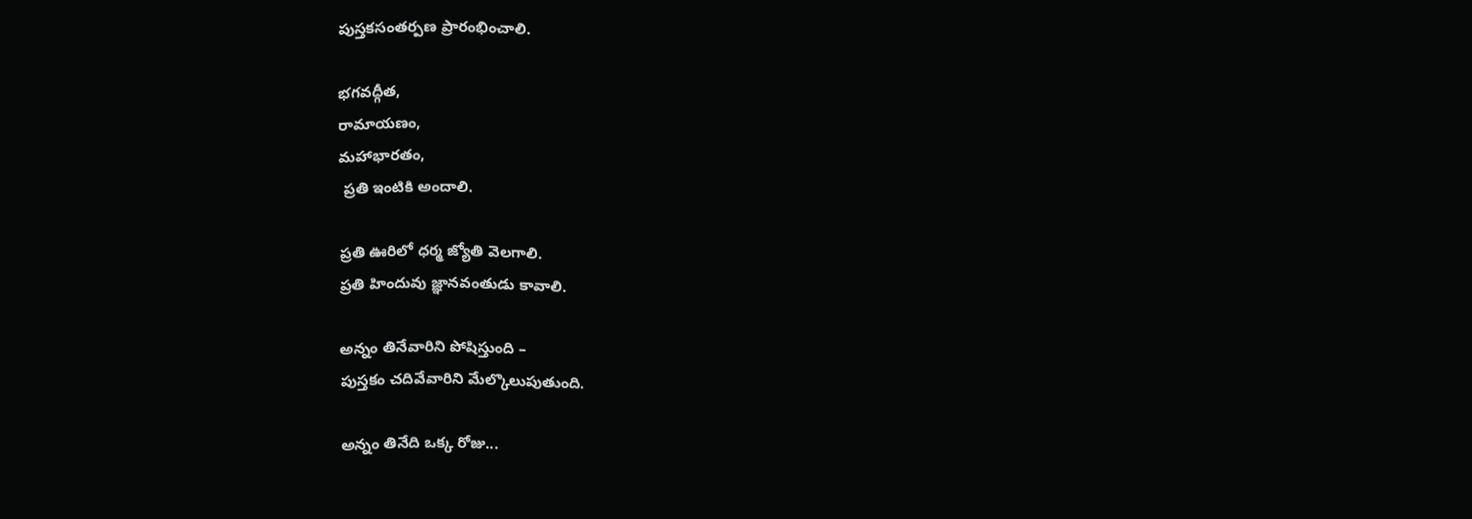పుస్తకసంతర్పణ ప్రారంభించాలి.

భగవద్గీత,
రామాయణం,
మహాభారతం,
 ప్రతి ఇంటికి అందాలి.

ప్రతి ఊరిలో ధర్మ జ్యోతి వెలగాలి.
ప్రతి హిందువు జ్ఞానవంతుడు కావాలి.

అన్నం తినేవారిని పోషిస్తుంది –
పుస్తకం చదివేవారిని మేల్కొలుపుతుంది.

అన్నం తినేది ఒక్క రోజు...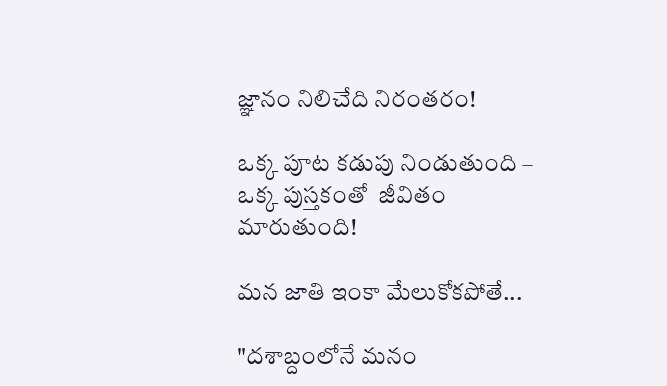జ్ఞానం నిలిచేది నిరంతరం!

ఒక్క పూట కడుపు నిండుతుంది –
ఒక్క పుస్తకంతో  జీవితం మారుతుంది!

మన జాతి ఇంకా మేలుకోకపోతే...

"దశాబ్దంలోనే మనం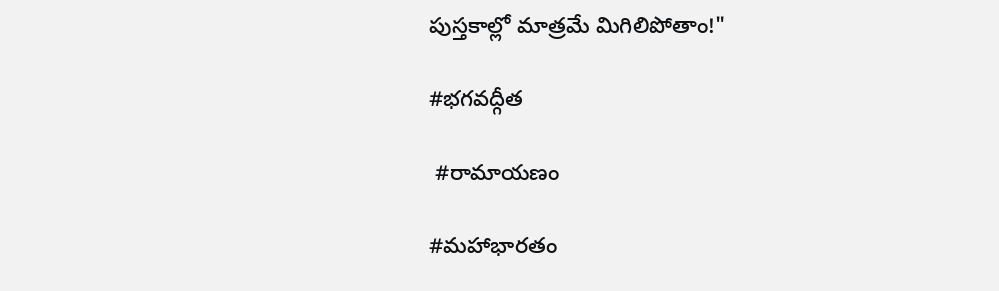పుస్తకాల్లో మాత్రమే మిగిలిపోతాం!"

#భగవద్గీత

 #రామాయణం

#మహాభారతం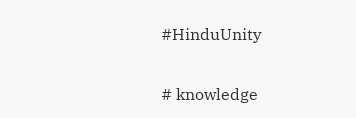#HinduUnity

# knowledge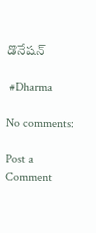డొనేషన్

 #Dharma

No comments:

Post a Comment